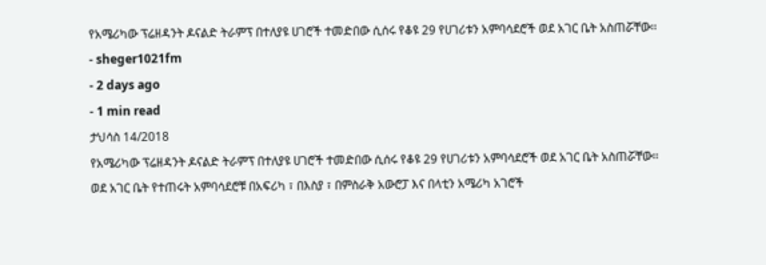የአሜሪካው ፕሬዘዳንት ዶናልድ ትራምፕ በተለያዩ ሀገሮች ተመድበው ሲሰሩ የቆዩ 29 የሀገሪቱን አምባሳደሮች ወደ አገር ቤት አስጠሯቸው፡፡
- sheger1021fm
- 2 days ago
- 1 min read
ታህሳስ 14/2018
የአሜሪካው ፕሬዘዳንት ዶናልድ ትራምፕ በተለያዩ ሀገሮች ተመድበው ሲሰሩ የቆዩ 29 የሀገሪቱን አምባሳደሮች ወደ አገር ቤት አስጠሯቸው፡፡
ወደ አገር ቤት የተጠሩት አምባሳደሮቹ በአፍሪካ ፣ በእስያ ፣ በምስራቅ አውሮፓ እና በላቲን አሜሪካ አገሮች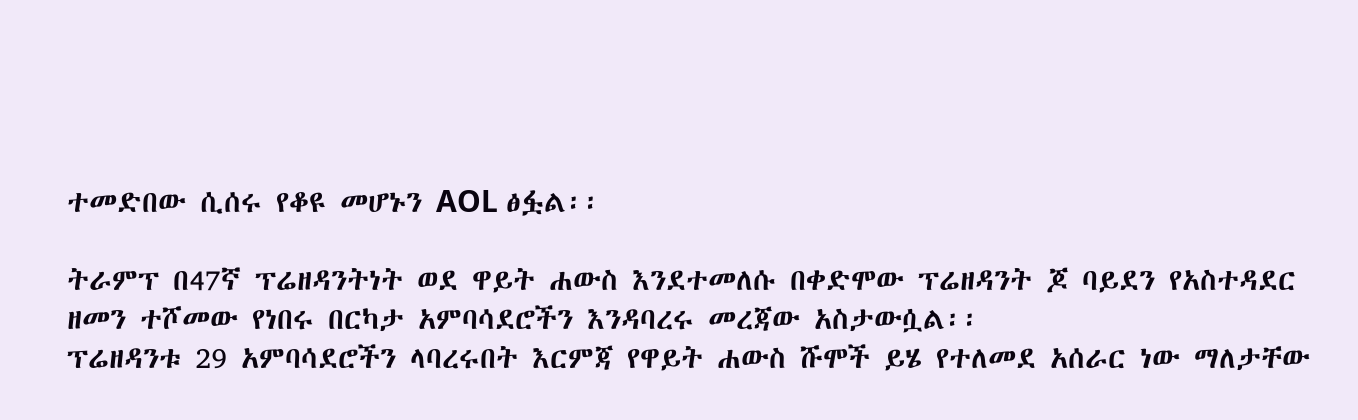ተመድበው ሲሰሩ የቆዩ መሆኑን AOL ፅፏል፡፡

ትራምፕ በ47ኛ ፕሬዘዳንትነት ወደ ዋይት ሐውስ እንደተመለሱ በቀድሞው ፕሬዘዳንት ጆ ባይደን የአስተዳደር ዘመን ተሾመው የነበሩ በርካታ አምባሳደሮችን እንዳባረሩ መረጃው አስታውሷል፡፡
ፕሬዘዳንቱ 29 አምባሳደሮችን ላባረሩበት እርምጃ የዋይት ሐውስ ሹሞች ይሄ የተለመደ አሰራር ነው ማለታቸው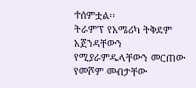ተሰምቷል፡፡
ትራምፕ የአሜሪካ ትቅደም አጀንዳቸውን የሚያራምዱላቸውን መርጠው የመሾም መብታቸው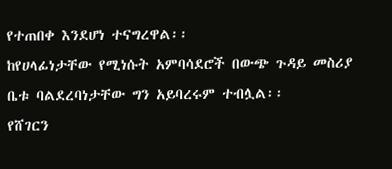የተጠበቀ እንደሆነ ተናግረዋል፡፡
ከየሀላፊነታቸው የሚነሱት አምባሳደሮች በውጭ ጉዳይ መስሪያ ቤቱ ባልደረባነታቸው ግን አይባረሩም ተብሏል፡፡
የሸገርን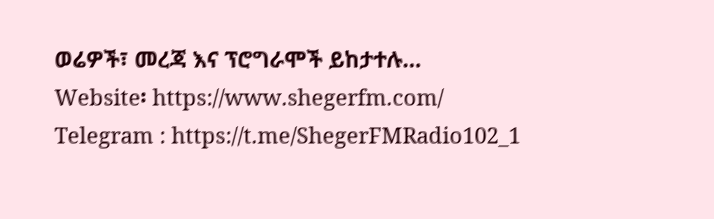ወሬዎች፣ መረጃ እና ፕሮግራሞች ይከታተሉ…
Website፡ https://www.shegerfm.com/
Telegram : https://t.me/ShegerFMRadio102_1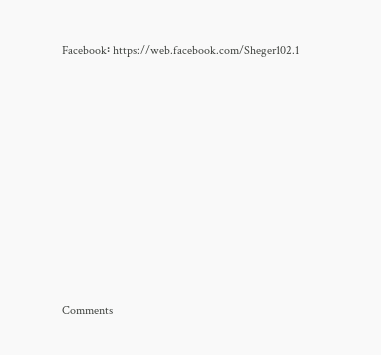Facebook፡ https://web.facebook.com/Sheger102.1












Comments